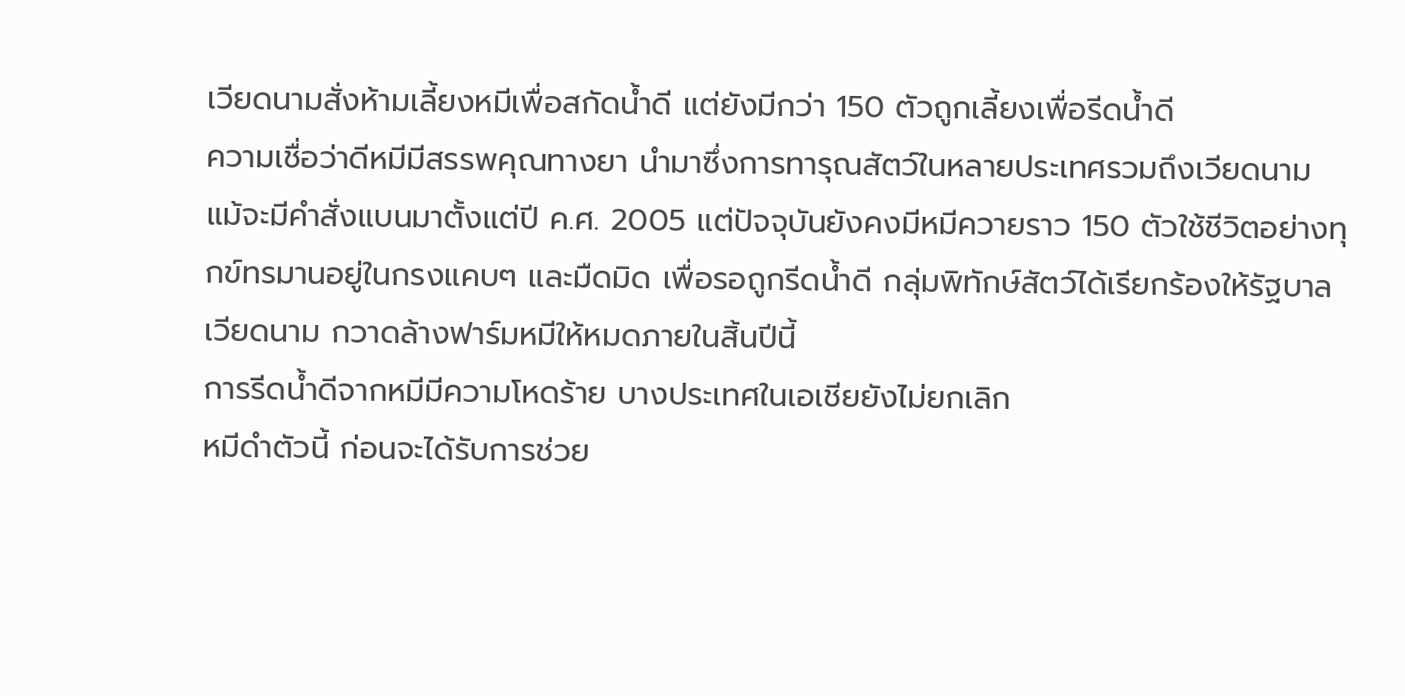เวียดนามสั่งห้ามเลี้ยงหมีเพื่อสกัดน้ำดี แต่ยังมีกว่า 150 ตัวถูกเลี้ยงเพื่อรีดน้ำดี
ความเชื่อว่าดีหมีมีสรรพคุณทางยา นำมาซึ่งการทารุณสัตว์ในหลายประเทศรวมถึงเวียดนาม แม้จะมีคำสั่งแบนมาตั้งแต่ปี ค.ศ. 2005 แต่ปัจจุบันยังคงมีหมีควายราว 150 ตัวใช้ชีวิตอย่างทุกข์ทรมานอยู่ในกรงแคบๆ และมืดมิด เพื่อรอถูกรีดน้ำดี กลุ่มพิทักษ์สัตว์ได้เรียกร้องให้รัฐบาลเวียดนาม กวาดล้างฟาร์มหมีให้หมดภายในสิ้นปีนี้
การรีดน้ำดีจากหมีมีความโหดร้าย บางประเทศในเอเชียยังไม่ยกเลิก
หมีดำตัวนี้ ก่อนจะได้รับการช่วย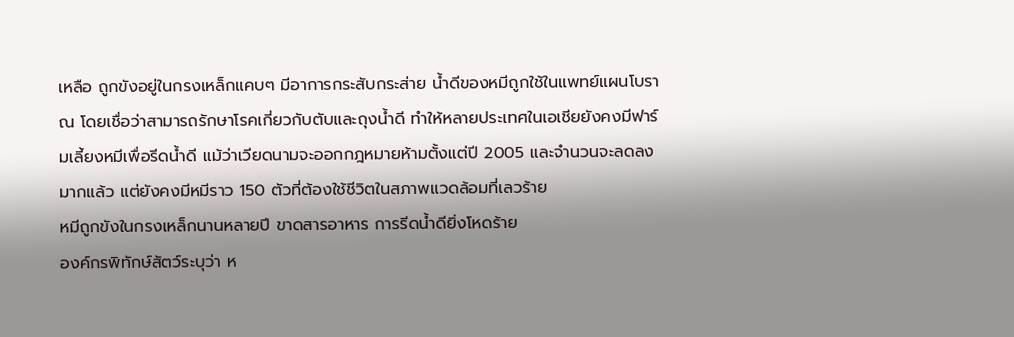เหลือ ถูกขังอยู่ในกรงเหล็กแคบๆ มีอาการกระสับกระส่าย น้ำดีของหมีถูกใช้ในแพทย์แผนโบราณ โดยเชื่อว่าสามารถรักษาโรคเกี่ยวกับตับและถุงน้ำดี ทำให้หลายประเทศในเอเชียยังคงมีฟาร์มเลี้ยงหมีเพื่อรีดน้ำดี แม้ว่าเวียดนามจะออกกฎหมายห้ามตั้งแต่ปี 2005 และจำนวนจะลดลงมากแล้ว แต่ยังคงมีหมีราว 150 ตัวที่ต้องใช้ชีวิตในสภาพแวดล้อมที่เลวร้าย
หมีถูกขังในกรงเหล็กนานหลายปี ขาดสารอาหาร การรีดน้ำดียิ่งโหดร้าย
องค์กรพิทักษ์สัตว์ระบุว่า ห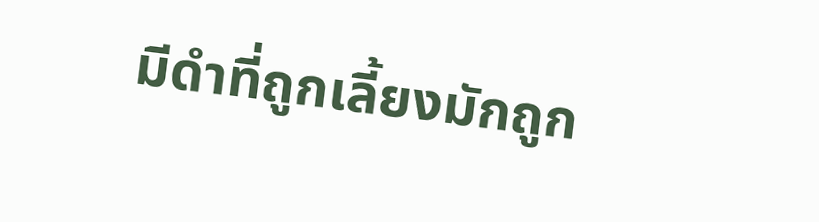มีดำที่ถูกเลี้ยงมักถูก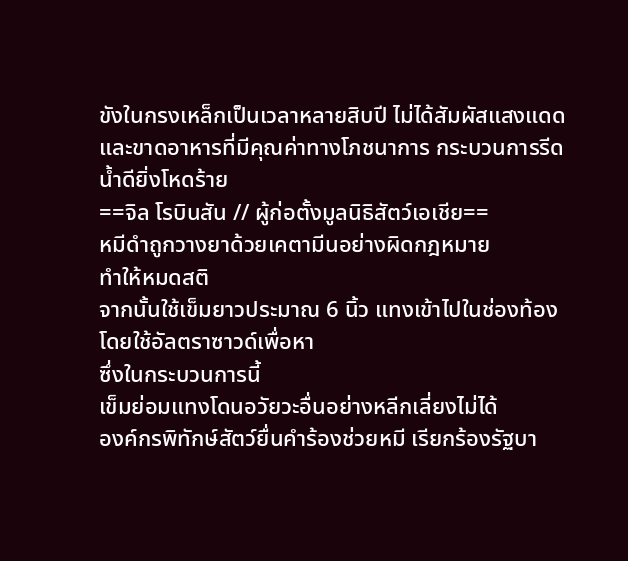ขังในกรงเหล็กเป็นเวลาหลายสิบปี ไม่ได้สัมผัสแสงแดดและขาดอาหารที่มีคุณค่าทางโภชนาการ กระบวนการรีดน้ำดียิ่งโหดร้าย
==จิล โรบินสัน // ผู้ก่อตั้งมูลนิธิสัตว์เอเชีย==
หมีดำถูกวางยาด้วยเคตามีนอย่างผิดกฎหมาย
ทำให้หมดสติ
จากนั้นใช้เข็มยาวประมาณ 6 นิ้ว แทงเข้าไปในช่องท้อง
โดยใช้อัลตราซาวด์เพื่อหา
ซึ่งในกระบวนการนี้
เข็มย่อมแทงโดนอวัยวะอื่นอย่างหลีกเลี่ยงไม่ได้
องค์กรพิทักษ์สัตว์ยื่นคำร้องช่วยหมี เรียกร้องรัฐบา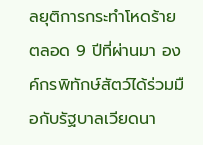ลยุติการกระทำโหดร้าย
ตลอด 9 ปีที่ผ่านมา องค์กรพิทักษ์สัตว์ได้ร่วมมือกับรัฐบาลเวียดนา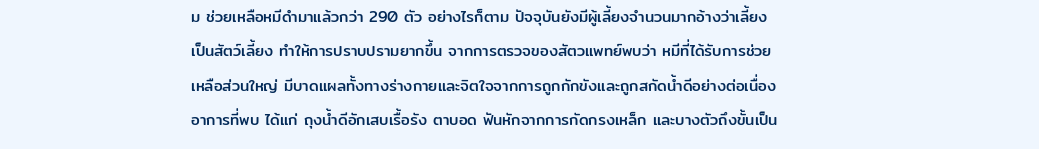ม ช่วยเหลือหมีดำมาแล้วกว่า 290 ตัว อย่างไรก็ตาม ปัจจุบันยังมีผู้เลี้ยงจำนวนมากอ้างว่าเลี้ยงเป็นสัตว์เลี้ยง ทำให้การปราบปรามยากขึ้น จากการตรวจของสัตวแพทย์พบว่า หมีที่ได้รับการช่วยเหลือส่วนใหญ่ มีบาดแผลทั้งทางร่างกายและจิตใจจากการถูกกักขังและถูกสกัดน้ำดีอย่างต่อเนื่อง อาการที่พบ ได้แก่ ถุงน้ำดีอักเสบเรื้อรัง ตาบอด ฟันหักจากการกัดกรงเหล็ก และบางตัวถึงขั้นเป็น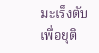มะเร็งตับ เพื่อยุติ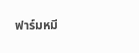ฟาร์มหมี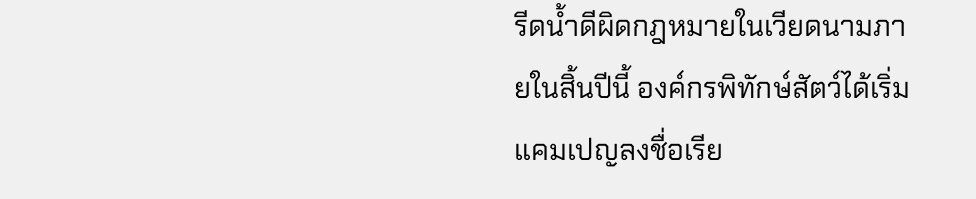รีดน้ำดีผิดกฎหมายในเวียดนามภายในสิ้นปีนี้ องค์กรพิทักษ์สัตว์ได้เริ่มแคมเปญลงชื่อเรีย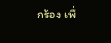กร้อง เพื่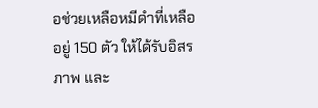อช่วยเหลือหมีดำที่เหลืออยู่ 150 ตัว ให้ได้รับอิสรภาพ และ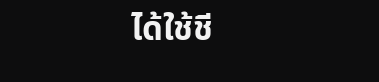ได้ใช้ชี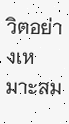วิตอย่างเหมาะสม